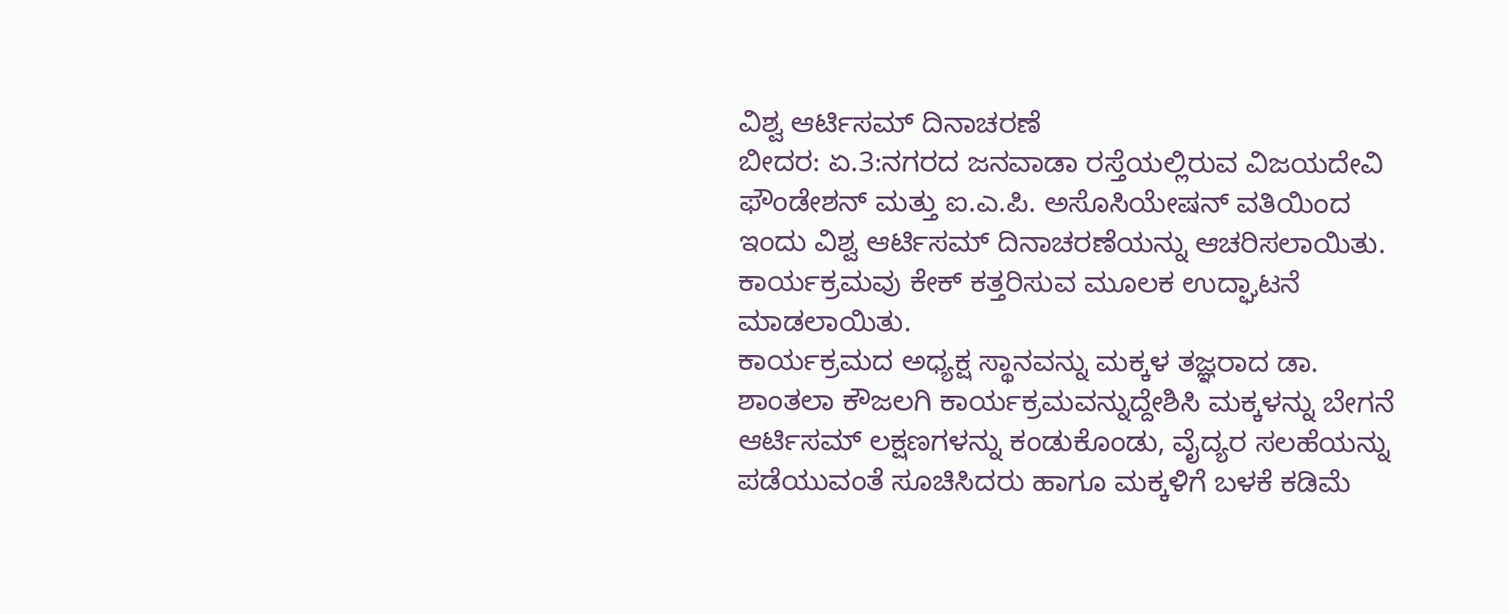ವಿಶ್ವ ಆರ್ಟಿಸಮ್ ದಿನಾಚರಣೆ
ಬೀದರ: ಏ.3:ನಗರದ ಜನವಾಡಾ ರಸ್ತೆಯಲ್ಲಿರುವ ವಿಜಯದೇವಿ ಫೌಂಡೇಶನ್ ಮತ್ತು ಐ.ಎ.ಪಿ. ಅಸೊಸಿಯೇಷನ್ ವತಿಯಿಂದ ಇಂದು ವಿಶ್ವ ಆರ್ಟಿಸಮ್ ದಿನಾಚರಣೆಯನ್ನು ಆಚರಿಸಲಾಯಿತು. ಕಾರ್ಯಕ್ರಮವು ಕೇಕ್ ಕತ್ತರಿಸುವ ಮೂಲಕ ಉದ್ಘಾಟನೆ ಮಾಡಲಾಯಿತು.
ಕಾರ್ಯಕ್ರಮದ ಅಧ್ಯಕ್ಷ ಸ್ಥಾನವನ್ನು ಮಕ್ಕಳ ತಜ್ಞರಾದ ಡಾ. ಶಾಂತಲಾ ಕೌಜಲಗಿ ಕಾರ್ಯಕ್ರಮವನ್ನುದ್ದೇಶಿಸಿ ಮಕ್ಕಳನ್ನು ಬೇಗನೆ ಆರ್ಟಿಸಮ್ ಲಕ್ಷಣಗಳನ್ನು ಕಂಡುಕೊಂಡು, ವೈದ್ಯರ ಸಲಹೆಯನ್ನು ಪಡೆಯುವಂತೆ ಸೂಚಿಸಿದರು ಹಾಗೂ ಮಕ್ಕಳಿಗೆ ಬಳಕೆ ಕಡಿಮೆ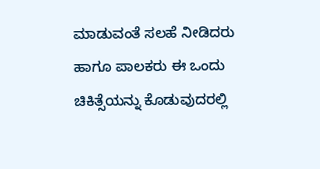ಮಾಡುವಂತೆ ಸಲಹೆ ನೀಡಿದರು ಹಾಗೂ ಪಾಲಕರು ಈ ಒಂದು ಚಿಕಿತ್ಸೆಯನ್ನು ಕೊಡುವುದರಲ್ಲಿ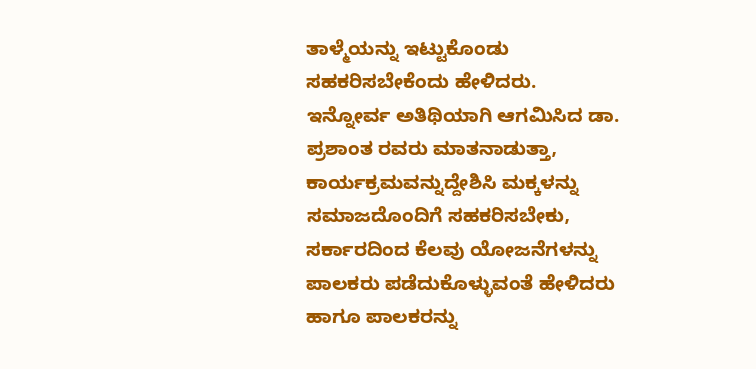ತಾಳ್ಮೆಯನ್ನು ಇಟ್ಟುಕೊಂಡು ಸಹಕರಿಸಬೇಕೆಂದು ಹೇಳಿದರು.
ಇನ್ನೋರ್ವ ಅತಿಥಿಯಾಗಿ ಆಗಮಿಸಿದ ಡಾ. ಪ್ರಶಾಂತ ರವರು ಮಾತನಾಡುತ್ತಾ, ಕಾರ್ಯಕ್ರಮವನ್ನುದ್ದೇಶಿಸಿ ಮಕ್ಕಳನ್ನು ಸಮಾಜದೊಂದಿಗೆ ಸಹಕರಿಸಬೇಕು, ಸರ್ಕಾರದಿಂದ ಕೆಲವು ಯೋಜನೆಗಳನ್ನು ಪಾಲಕರು ಪಡೆದುಕೊಳ್ಳುವಂತೆ ಹೇಳಿದರು ಹಾಗೂ ಪಾಲಕರನ್ನು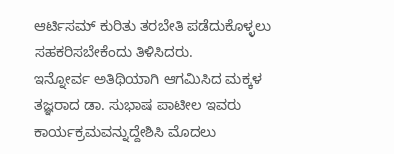ಆರ್ಟಿಸಮ್ ಕುರಿತು ತರಬೇತಿ ಪಡೆದುಕೊಳ್ಳಲು ಸಹಕರಿಸಬೇಕೆಂದು ತಿಳಿಸಿದರು.
ಇನ್ನೋರ್ವ ಅತಿಥಿಯಾಗಿ ಆಗಮಿಸಿದ ಮಕ್ಕಳ ತಜ್ಞರಾದ ಡಾ. ಸುಭಾಷ ಪಾಟೀಲ ಇವರು ಕಾರ್ಯಕ್ರಮವನ್ನುದ್ದೇಶಿಸಿ ಮೊದಲು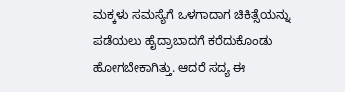ಮಕ್ಕಳು ಸಮಸ್ಯೆಗೆ ಒಳಗಾದಾಗ ಚಿಕಿತ್ಸೆಯನ್ನು ಪಡೆಯಲು ಹೈದ್ರಾಬಾದಗೆ ಕರೆದುಕೊಂಡು ಹೋಗಬೇಕಾಗಿತ್ತು. ಆದರೆ ಸದ್ಯ ಈ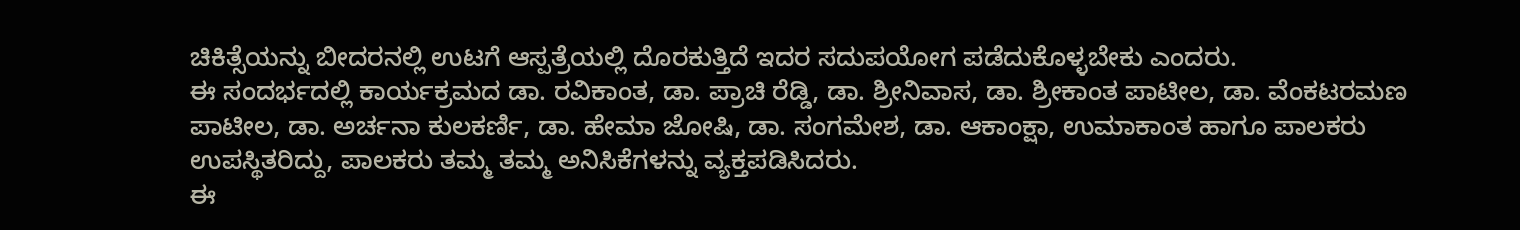ಚಿಕಿತ್ಸೆಯನ್ನು ಬೀದರನಲ್ಲಿ ಉಟಗೆ ಆಸ್ಪತ್ರೆಯಲ್ಲಿ ದೊರಕುತ್ತಿದೆ ಇದರ ಸದುಪಯೋಗ ಪಡೆದುಕೊಳ್ಳಬೇಕು ಎಂದರು.
ಈ ಸಂದರ್ಭದಲ್ಲಿ ಕಾರ್ಯಕ್ರಮದ ಡಾ. ರವಿಕಾಂತ, ಡಾ. ಪ್ರಾಚಿ ರೆಡ್ಡಿ, ಡಾ. ಶ್ರೀನಿವಾಸ, ಡಾ. ಶ್ರೀಕಾಂತ ಪಾಟೀಲ, ಡಾ. ವೆಂಕಟರಮಣ ಪಾಟೀಲ, ಡಾ. ಅರ್ಚನಾ ಕುಲಕರ್ಣಿ, ಡಾ. ಹೇಮಾ ಜೋಷಿ, ಡಾ. ಸಂಗಮೇಶ, ಡಾ. ಆಕಾಂಕ್ಷಾ, ಉಮಾಕಾಂತ ಹಾಗೂ ಪಾಲಕರು ಉಪಸ್ಥಿತರಿದ್ದು, ಪಾಲಕರು ತಮ್ಮ ತಮ್ಮ ಅನಿಸಿಕೆಗಳನ್ನು ವ್ಯಕ್ತಪಡಿಸಿದರು.
ಈ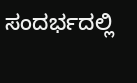ಸಂದರ್ಭದಲ್ಲಿ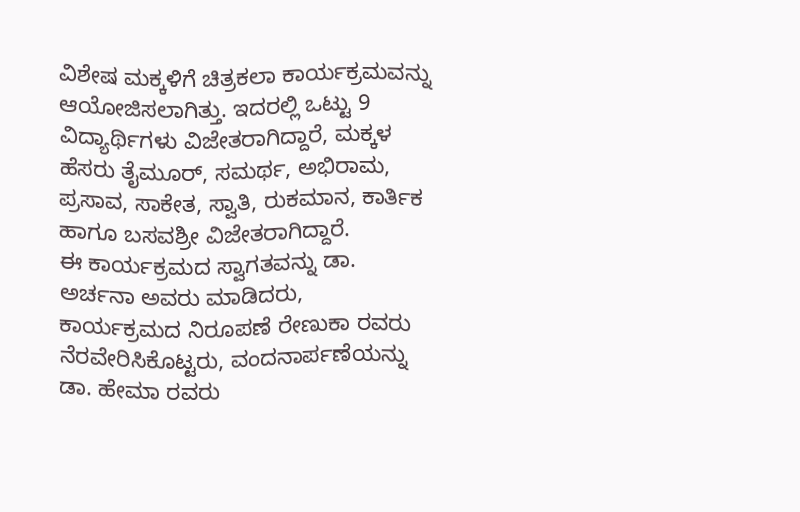ವಿಶೇಷ ಮಕ್ಕಳಿಗೆ ಚಿತ್ರಕಲಾ ಕಾರ್ಯಕ್ರಮವನ್ನು ಆಯೋಜಿಸಲಾಗಿತ್ತು. ಇದರಲ್ಲಿ ಒಟ್ಟು 9 ವಿದ್ಯಾರ್ಥಿಗಳು ವಿಜೇತರಾಗಿದ್ದಾರೆ, ಮಕ್ಕಳ ಹೆಸರು ತೈಮೂರ್, ಸಮರ್ಥ, ಅಭಿರಾಮ, ಪ್ರಸಾವ, ಸಾಕೇತ, ಸ್ವಾತಿ, ರುಕಮಾನ, ಕಾರ್ತಿಕ ಹಾಗೂ ಬಸವಶ್ರೀ ವಿಜೇತರಾಗಿದ್ದಾರೆ.
ಈ ಕಾರ್ಯಕ್ರಮದ ಸ್ವಾಗತವನ್ನು ಡಾ. ಅರ್ಚನಾ ಅವರು ಮಾಡಿದರು, ಕಾರ್ಯಕ್ರಮದ ನಿರೂಪಣೆ ರೇಣುಕಾ ರವರು ನೆರವೇರಿಸಿಕೊಟ್ಟರು, ವಂದನಾರ್ಪಣೆಯನ್ನು ಡಾ. ಹೇಮಾ ರವರು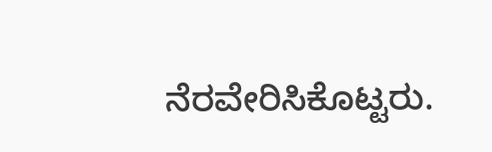ನೆರವೇರಿಸಿಕೊಟ್ಟರು.